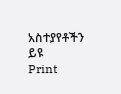አስተያየቶችን ይዩ
Print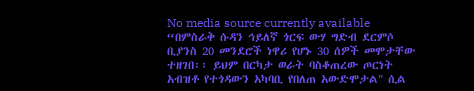No media source currently available
“በምስራቅ ሱዳን ኅይለኛ ጎርፍ ውሃ ግድብ ደርምሶ ቢያንስ 20 መንደሮች ነዋሪ የሆኑ 30 ሰዎች መሞታቸው ተዘገበ፡፡ ይህም በርካታ ወራት ባስቆጠረው ጦርነት አብዝቶ የተጎዳውን አካባቢ የበለጠ አውድሞታል" ሲል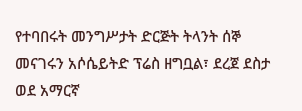የተባበሩት መንግሥታት ድርጅት ትላንት ሰኞ መናገሩን አሶሴይትድ ፕሬስ ዘግቧል፣ ደረጀ ደስታ ወደ አማርኛ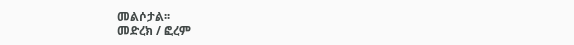መልሶታል፡፡
መድረክ / ፎረም